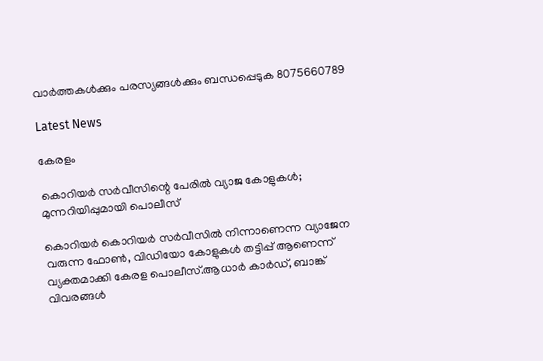വാർത്തകൾക്കും പരസ്യങ്ങൾക്കും ബന്ധപ്പെടുക 8075660789

Latest News

കേരളം

കൊറിയർ സർവീസിന്റെ പേരിൽ വ്യാജ കോളുകൾ; മുന്നറിയിപ്പുമായി പൊലീസ്

കൊറിയർ കൊറിയർ സർവീസിൽ നിന്നാണെന്ന വ്യാജേന വരുന്ന ഫോൺ, വിഡിയോ കോളുകൾ തട്ടിപ്പ് ആണെന്ന് വ്യക്തമാക്കി കേരള പൊലീസ്.ആധാർ കാർഡ്, ബാങ്ക് വിവരങ്ങൾ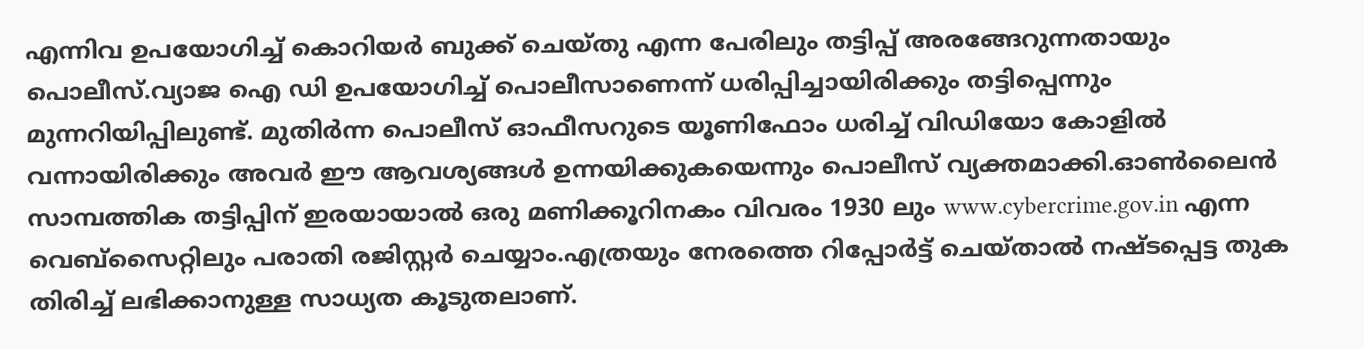എന്നിവ ഉപയോഗിച്ച് കൊറിയർ ബുക്ക് ചെയ്തു എന്ന പേരിലും തട്ടിപ്പ് അരങ്ങേറുന്നതായും പൊലീസ്.വ്യാജ ഐ ഡി ഉപയോഗിച്ച് പൊലീസാണെന്ന് ധരിപ്പിച്ചായിരിക്കും തട്ടിപ്പെന്നും മുന്നറിയിപ്പിലുണ്ട്. മുതിർന്ന പൊലീസ് ഓഫീസറുടെ യൂണിഫോം ധരിച്ച് വിഡിയോ കോളിൽ വന്നായിരിക്കും അവർ ഈ ആവശ്യങ്ങൾ ഉന്നയിക്കുകയെന്നും പൊലീസ് വ്യക്തമാക്കി.ഓൺലൈൻ സാമ്പത്തിക തട്ടിപ്പിന് ഇരയായാൽ ഒരു മണിക്കൂറിനകം വിവരം 1930 ലും www.cybercrime.gov.in എന്ന വെബ്സൈറ്റിലും പരാതി രജിസ്റ്റർ ചെയ്യാം.എത്രയും നേരത്തെ റിപ്പോർട്ട് ചെയ്താൽ നഷ്ടപ്പെട്ട തുക തിരിച്ച് ലഭിക്കാനുള്ള സാധ്യത കൂടുതലാണ്.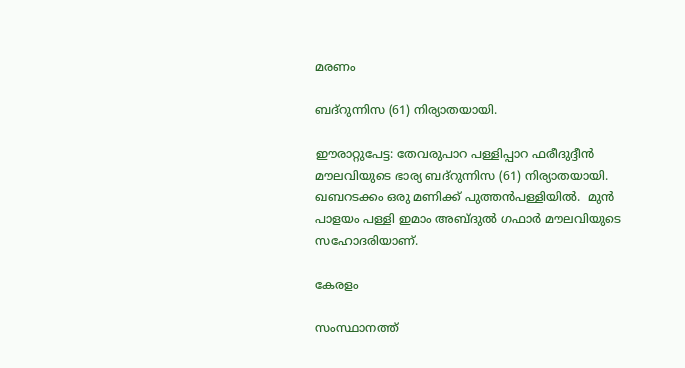മരണം

ബദ്‌റുന്നിസ (61) നിര്യാതയായി.

ഈരാറ്റുപേട്ട: തേവരുപാറ പള്ളിപ്പാറ ഫരീദുദ്ദീൻ മൗലവിയുടെ ഭാര്യ ബദ്‌റുന്നിസ (61) നിര്യാതയായി. ഖബറടക്കം ഒരു മണിക്ക് പുത്തൻപള്ളിയിൽ.  മുൻ പാളയം പള്ളി ഇമാം അബ്ദുൽ ഗഫാർ മൗലവിയുടെ സഹോദരിയാണ്.

കേരളം

സംസ്ഥാനത്ത്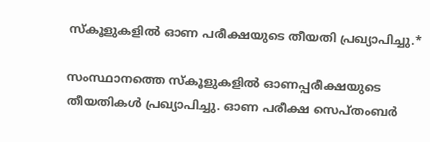സ്കൂളുകളില്‍ ഓണ പരീക്ഷയുടെ തീയതി പ്രഖ്യാപിച്ചു.*

സംസ്ഥാനത്തെ സ്‌കൂളുകളില്‍ ഓണപ്പരീക്ഷയുടെ തീയതികള്‍ പ്രഖ്യാപിച്ചു. ഓണ പരീക്ഷ സെപ്തംബർ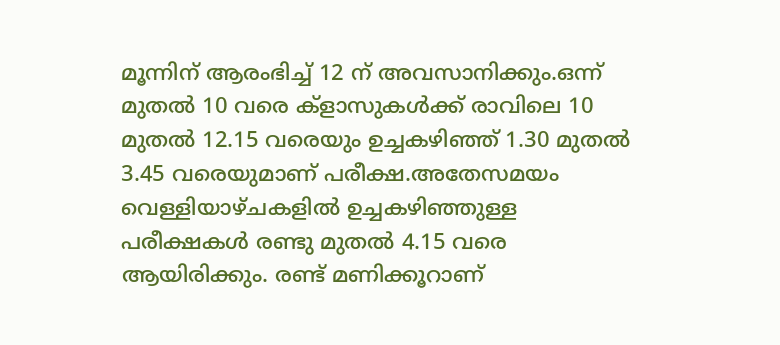മൂന്നിന് ആരംഭിച്ച്‌ 12 ന് അവസാനിക്കും.ഒന്ന് മുതല്‍ 10 വരെ ക്ളാസുകള്‍ക്ക് രാവിലെ 10 മുതല്‍ 12.15 വരെയും ഉച്ചകഴിഞ്ഞ് 1.30 മുതല്‍ 3.45 വരെയുമാണ് പരീക്ഷ.അതേസമയം വെള്ളിയാഴ്ചകളില്‍ ഉച്ചകഴിഞ്ഞുള്ള പരീക്ഷകള്‍ രണ്ടു മുതല്‍ 4.15 വരെ ആയിരിക്കും. രണ്ട് മണിക്കൂറാണ്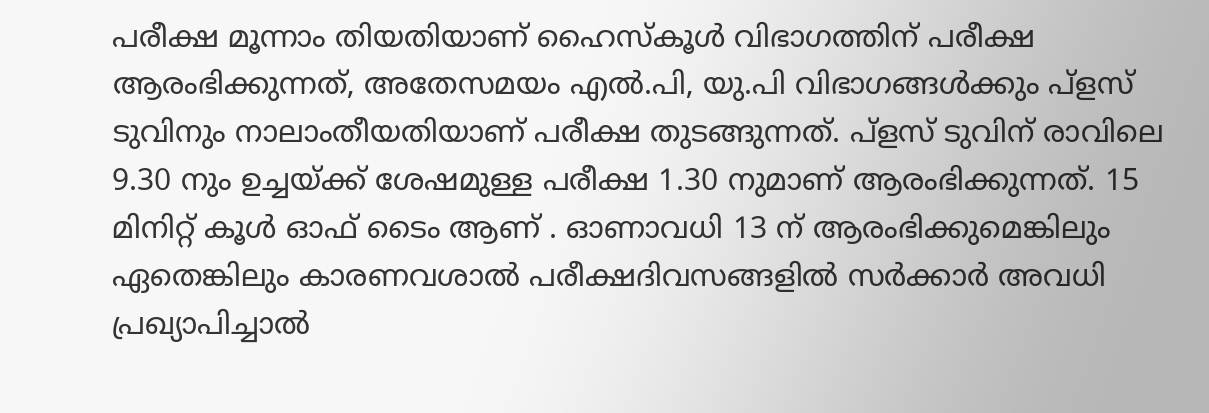പരീക്ഷ മൂന്നാം തിയതിയാണ് ഹൈസ്കൂള്‍ വിഭാഗത്തിന് പരീക്ഷ ആരംഭിക്കുന്നത്, അതേസമയം എല്‍.പി, യു.പി വിഭാഗങ്ങള്‍ക്കും പ്ളസ് ടുവിനും നാലാംതീയതിയാണ് പരീക്ഷ തുടങ്ങുന്നത്. പ്ളസ് ടുവിന് രാവിലെ 9.30 നും ഉച്ചയ്ക്ക് ശേഷമുള്ള പരീക്ഷ 1.30 നുമാണ് ആരംഭിക്കുന്നത്. 15 മിനിറ്റ് കൂള്‍ ഓഫ് ടൈം ആണ് . ഓണാവധി 13 ന് ആരംഭിക്കുമെങ്കിലും ഏതെങ്കിലും കാരണവശാല്‍ പരീക്ഷദിവസങ്ങളില്‍ സർക്കാർ അവധി പ്രഖ്യാപിച്ചാല്‍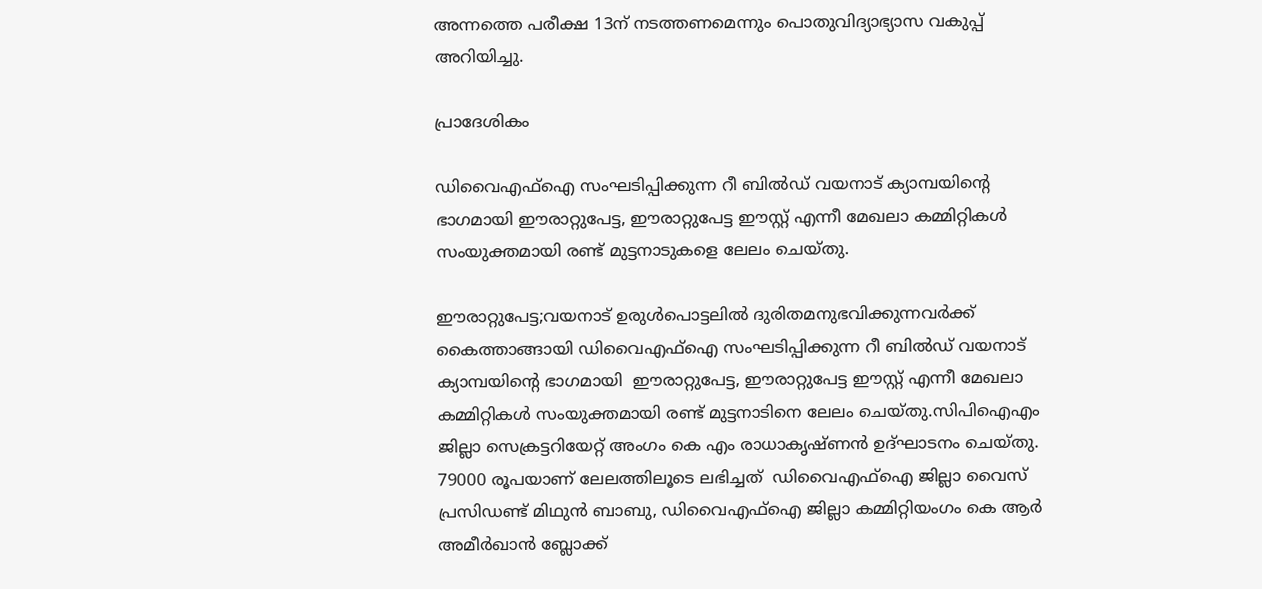അന്നത്തെ പരീക്ഷ 13ന് നടത്തണമെന്നും പൊതുവിദ്യാഭ്യാസ വകുപ്പ് അറിയിച്ചു.

പ്രാദേശികം

ഡിവൈഎഫ്ഐ സംഘടിപ്പിക്കുന്ന റീ ബിൽഡ് വയനാട് ക്യാമ്പയിന്റെ ഭാഗമായി ഈരാറ്റുപേട്ട, ഈരാറ്റുപേട്ട ഈസ്റ്റ് എന്നീ മേഖലാ കമ്മിറ്റികൾ സംയുക്തമായി രണ്ട് മുട്ടനാടുകളെ ലേലം ചെയ്തു.

ഈരാറ്റുപേട്ട;വയനാട് ഉരുൾപൊട്ടലിൽ ദുരിതമനുഭവിക്കുന്നവർക്ക് കൈത്താങ്ങായി ഡിവൈഎഫ്ഐ സംഘടിപ്പിക്കുന്ന റീ ബിൽഡ് വയനാട് ക്യാമ്പയിന്റെ ഭാഗമായി  ഈരാറ്റുപേട്ട, ഈരാറ്റുപേട്ട ഈസ്റ്റ് എന്നീ മേഖലാ കമ്മിറ്റികൾ സംയുക്തമായി രണ്ട് മുട്ടനാടിനെ ലേലം ചെയ്തു.സിപിഐഎം ജില്ലാ സെക്രട്ടറിയേറ്റ് അംഗം കെ എം രാധാകൃഷ്ണൻ ഉദ്ഘാടനം ചെയ്തു. 79000 രൂപയാണ് ലേലത്തിലൂടെ ലഭിച്ചത്  ഡിവൈഎഫ്ഐ ജില്ലാ വൈസ് പ്രസിഡണ്ട് മിഥുൻ ബാബു, ഡിവൈഎഫ്ഐ ജില്ലാ കമ്മിറ്റിയംഗം കെ ആർ അമീർഖാൻ ബ്ലോക്ക്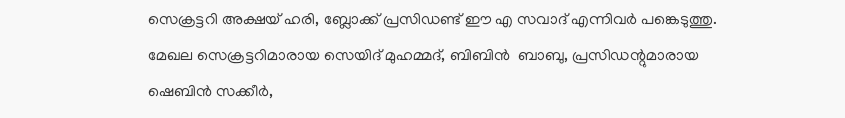സെക്രട്ടറി അക്ഷയ് ഹരി, ബ്ലോക്ക് പ്രസിഡണ്ട് ഈ എ സവാദ് എന്നിവർ പങ്കെടുത്തു. മേഖല സെക്രട്ടറിമാരായ സെയിദ് മുഹമ്മദ്, ബിബിൻ  ബാബു, പ്രസിഡന്റുമാരായ  ഷെബിൻ സക്കീർ,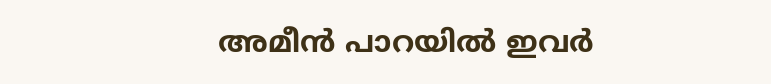അമീൻ പാറയിൽ ഇവർ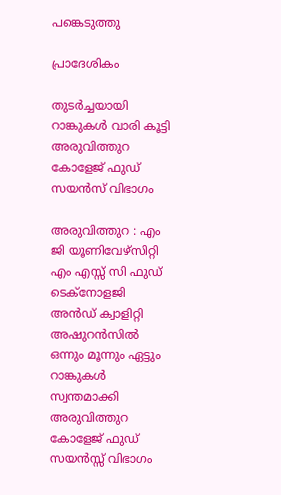പങ്കെടുത്തു

പ്രാദേശികം

തുടർച്ചയായി റാങ്കുകൾ വാരി കൂട്ടി അരുവിത്തുറ കോളേജ് ഫുഡ് സയൻസ് വിഭാഗം

അരുവിത്തുറ : എം ജി യൂണിവേഴ്സിറ്റി എം എസ്സ് സി ഫുഡ് ടെക്നോളജി അൻഡ് ക്വാളിറ്റി അഷുറൻസിൽ ഒന്നും മൂന്നും ഏട്ടും റാങ്കുകൾ സ്വന്തമാക്കി അരുവിത്തുറ കോളേജ് ഫുഡ് സയൻസ്സ് വിഭാഗം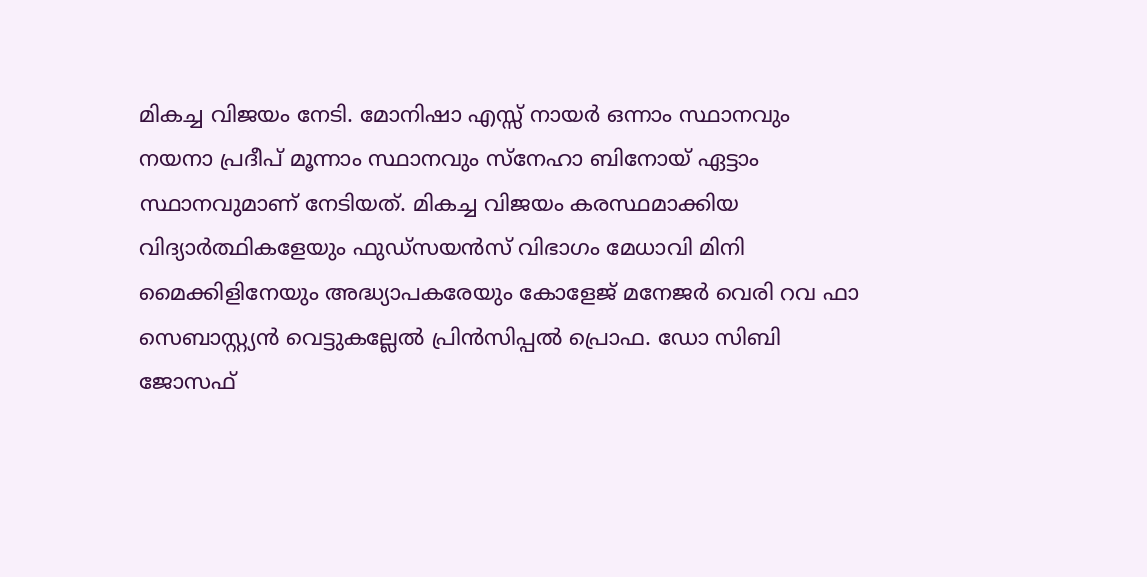മികച്ച വിജയം നേടി. മോനിഷാ എസ്സ് നായർ ഒന്നാം സ്ഥാനവും നയനാ പ്രദീപ് മൂന്നാം സ്ഥാനവും സ്നേഹാ ബിനോയ് ഏട്ടാം സ്ഥാനവുമാണ് നേടിയത്. മികച്ച വിജയം കരസ്ഥമാക്കിയ വിദ്യാർത്ഥികളേയും ഫുഡ്സയൻസ് വിഭാഗം മേധാവി മിനി മൈക്കിളിനേയും അദ്ധ്യാപകരേയും കോളേജ് മനേജർ വെരി റവ ഫാ സെബാസ്റ്റ്യൻ വെട്ടുകല്ലേൽ പ്രിൻസിപ്പൽ പ്രൊഫ. ഡോ സിബി ജോസഫ്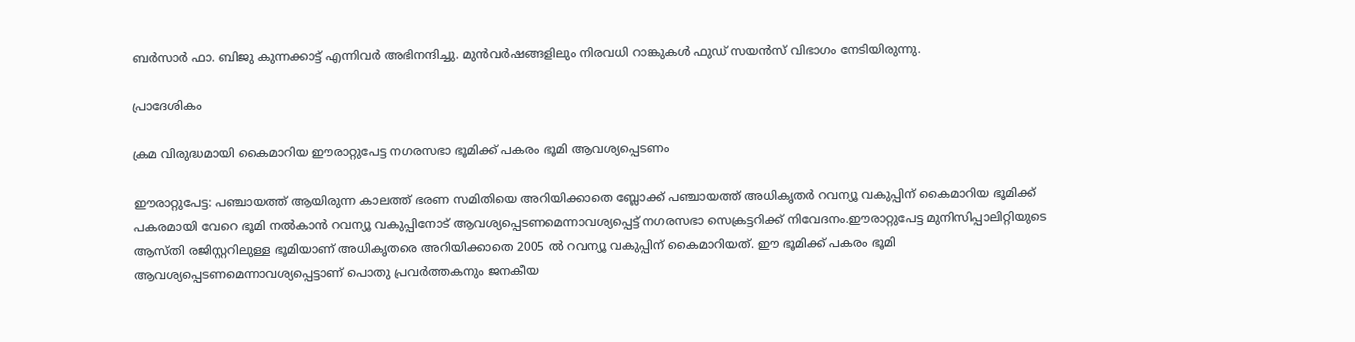ബർസാർ ഫാ. ബിജു കുന്നക്കാട്ട് എന്നിവർ അഭിനന്ദിച്ചു. മുൻവർഷങ്ങളിലും നിരവധി റാങ്കുകൾ ഫുഡ് സയൻസ് വിഭാഗം നേടിയിരുന്നു.

പ്രാദേശികം

ക്രമ വിരുദ്ധമായി കൈമാറിയ ഈരാറ്റുപേട്ട നഗരസഭാ ഭൂമിക്ക് പകരം ഭൂമി ആവശ്യപ്പെടണം

ഈരാറ്റുപേട്ട: പഞ്ചായത്ത് ആയിരുന്ന കാലത്ത് ഭരണ സമിതിയെ അറിയിക്കാതെ ബ്ലോക്ക് പഞ്ചായത്ത് അധികൃതർ റവന്യൂ വകുപ്പിന് കൈമാറിയ ഭൂമിക്ക് പകരമായി വേറെ ഭൂമി നൽകാൻ റവന്യൂ വകുപ്പിനോട് ആവശ്യപ്പെടണമെന്നാവശ്യപ്പെട്ട് നഗരസഭാ സെക്രട്ടറിക്ക് നിവേദനം.ഈരാറ്റുപേട്ട മുനിസിപ്പാലിറ്റിയുടെ ആസ്തി രജിസ്റ്ററിലുള്ള ഭൂമിയാണ് അധികൃതരെ അറിയിക്കാതെ 2005 ൽ റവന്യൂ വകുപ്പിന് കൈമാറിയത്. ഈ ഭൂമിക്ക് പകരം ഭൂമി ആവശ്യപ്പെടണമെന്നാവശ്യപ്പെട്ടാണ് പൊതു പ്രവർത്തകനും ജനകീയ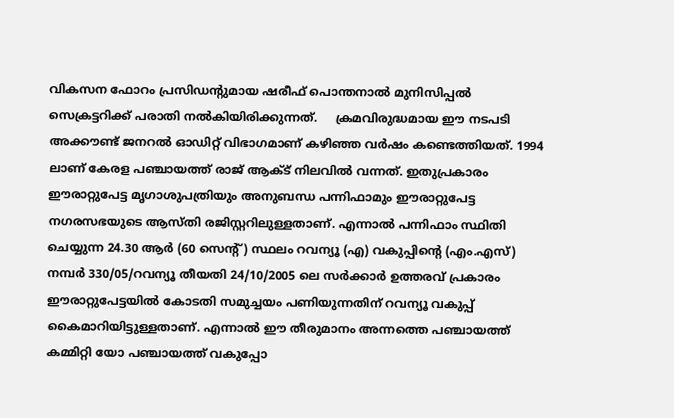വികസന ഫോറം പ്രസിഡന്റുമായ ഷരീഫ് പൊന്തനാൽ മുനിസിപ്പൽ സെക്രട്ടറിക്ക് പരാതി നൽകിയിരിക്കുന്നത്.     ക്രമവിരുദ്ധമായ ഈ നടപടി അക്കൗണ്ട് ജനറൽ ഓഡിറ്റ് വിഭാഗമാണ് കഴിഞ്ഞ വർഷം കണ്ടെത്തിയത്. 1994 ലാണ് കേരള പഞ്ചായത്ത് രാജ് ആക്ട് നിലവിൽ വന്നത്. ഇതുപ്രകാരം ഈരാറ്റുപേട്ട മൃഗാശുപത്രിയും അനുബന്ധ പന്നിഫാമും ഈരാറ്റുപേട്ട നഗരസഭയുടെ ആസ്തി രജിസ്റ്ററിലുള്ളതാണ്. എന്നാൽ പന്നിഫാം സ്ഥിതി ചെയ്യുന്ന 24.30 ആർ (60 സെന്റ്) സ്ഥലം റവന്യൂ (എ) വകുപ്പിന്റെ (എം.എസ്) നമ്പർ 330/05/റവന്യൂ തീയതി 24/10/2005 ലെ സർക്കാർ ഉത്തരവ് പ്രകാരം ഈരാറ്റുപേട്ടയിൽ കോടതി സമുച്ചയം പണിയുന്നതിന് റവന്യൂ വകുപ്പ് കൈമാറിയിട്ടുള്ളതാണ്. എന്നാൽ ഈ തീരുമാനം അന്നത്തെ പഞ്ചായത്ത് കമ്മിറ്റി യോ പഞ്ചായത്ത് വകുപ്പോ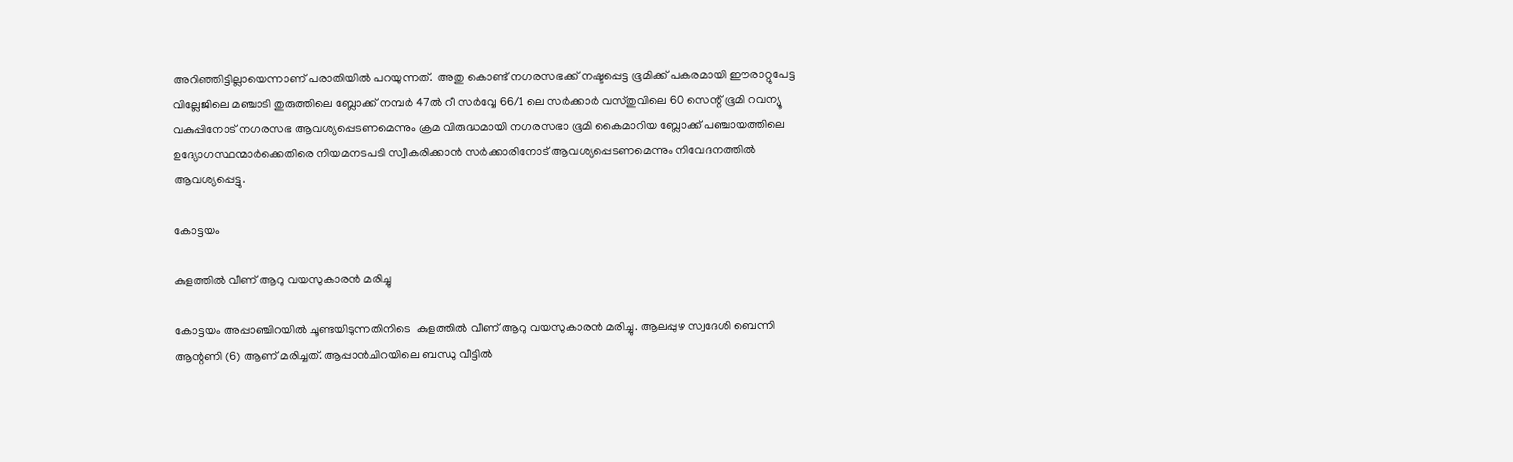അറിഞ്ഞിട്ടില്ലായെന്നാണ് പരാതിയിൽ പറയുന്നത്.  അതു കൊണ്ട് നഗരസഭക്ക് നഷ്ടപ്പെട്ട ഭൂമിക്ക് പകരമായി ഈരാറ്റുപേട്ട വില്ലേജിലെ മഞ്ചാടി തുരുത്തിലെ ബ്ലോക്ക് നമ്പർ 47ൽ റീ സർവ്വേ 66/1 ലെ സർക്കാർ വസ്തുവിലെ 60 സെന്റ് ഭൂമി റവന്യൂ വകുപ്പിനോട് നഗരസഭ ആവശ്യപ്പെടണമെന്നും ക്രമ വിരുദ്ധമായി നഗരസഭാ ഭൂമി കൈമാറിയ ബ്ലോക്ക് പഞ്ചായത്തിലെ ഉദ്യോഗസ്ഥന്മാർക്കെതിരെ നിയമനടപടി സ്വീകരിക്കാൻ സർക്കാരിനോട് ആവശ്യപ്പെടണമെന്നും നിവേദനത്തിൽ ആവശ്യപ്പെട്ടു.

കോട്ടയം

കുളത്തിൽ വീണ് ആറു വയസുകാരൻ മരിച്ചു

കോട്ടയം അപ്പാഞ്ചിറയിൽ ചൂണ്ടയിടുന്നതിനിടെ  കുളത്തിൽ വീണ് ആറു വയസുകാരൻ മരിച്ചു. ആലപ്പുഴ സ്വദേശി ബെന്നി ആന്റണി (6) ആണ് മരിച്ചത്. ആപ്പാൻചിറയിലെ ബന്ധു വീട്ടിൽ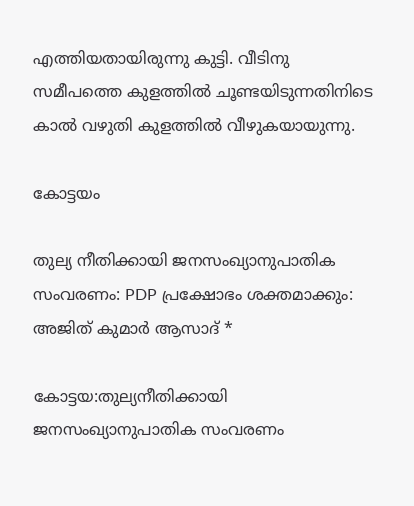എത്തിയതായിരുന്നു കുട്ടി. വീടിനു സമീപത്തെ കുളത്തിൽ ചൂണ്ടയിടുന്നതിനിടെ കാൽ വഴുതി കുളത്തിൽ വീഴുകയായുന്നു.

കോട്ടയം

തുല്യ നീതിക്കായി ജനസംഖ്യാനുപാതിക സംവരണം: PDP പ്രക്ഷോഭം ശക്തമാക്കും: അജിത് കുമാർ ആസാദ് *

കോട്ടയ:തുല്യനീതിക്കായി ജനസംഖ്യാനുപാതിക സംവരണം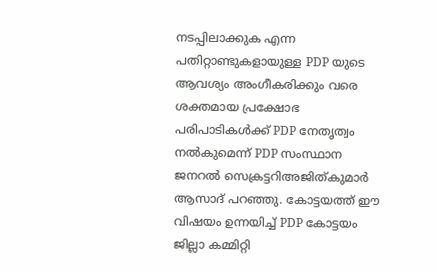നടപ്പിലാക്കുക എന്ന പതിറ്റാണ്ടുകളായുള്ള PDP യുടെ ആവശ്യം അംഗീകരിക്കും വരെ ശക്തമായ പ്രക്ഷോഭ പരിപാടികൾക്ക് PDP നേതൃത്വം നൽകുമെന്ന് PDP സംസ്ഥാന ജനറൽ സെക്രട്ടറിഅജിത്കുമാർ ആസാദ് പറഞ്ഞു. കോട്ടയത്ത് ഈ വിഷയം ഉന്നയിച്ച് PDP കോട്ടയം ജില്ലാ കമ്മിറ്റി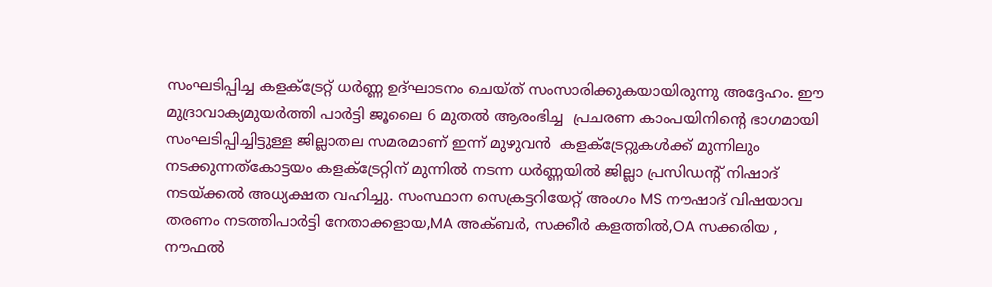സംഘടിപ്പിച്ച കളക്ട്രേറ്റ് ധർണ്ണ ഉദ്ഘാടനം ചെയ്ത് സംസാരിക്കുകയായിരുന്നു അദ്ദേഹം. ഈ മുദ്രാവാക്യമുയര്‍ത്തി പാർട്ടി ജൂലൈ 6 മുതല്‍ ആരംഭിച്ച  പ്രചരണ കാംപയിനിന്റെ ഭാഗമായി സംഘടിപ്പിച്ചിട്ടുള്ള ജില്ലാതല സമരമാണ് ഇന്ന് മുഴുവൻ  കളക്ട്രേറ്റുകള്‍ക്ക് മുന്നിലും നടക്കുന്നത്കോട്ടയം കളക്ട്രേറ്റിന് മുന്നിൽ നടന്ന ധർണ്ണയിൽ ജില്ലാ പ്രസിഡൻ്റ് നിഷാദ് നടയ്ക്കൽ അധ്യക്ഷത വഹിച്ചു. സംസ്ഥാന സെക്രട്ടറിയേറ്റ് അംഗം MS നൗഷാദ് വിഷയാവ തരണം നടത്തിപാർട്ടി നേതാക്കളായ,MA അക്ബർ, സക്കീർ കളത്തിൽ,OA സക്കരിയ , നൗഫൽ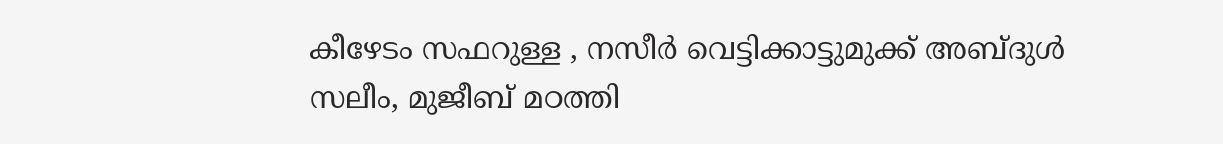കീഴേടം സഫറുള്ള , നസീർ വെട്ടിക്കാട്ടുമുക്ക് അബ്ദുൾ സലീം, മുജീബ് മഠത്തി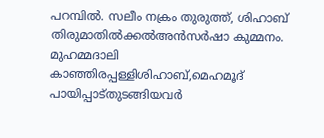പറമ്പിൽ. സലീം നക്രം തുരുത്ത്, ശിഹാബ് തിരുമാതിൽക്കൽഅൻസർഷാ കുമ്മനം. മുഹമ്മദാലി കാഞ്ഞിരപ്പള്ളിശിഹാബ്,മെഹമൂദ് പായിപ്പാട്തുടങ്ങിയവർ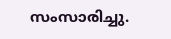സംസാരിച്ചു.